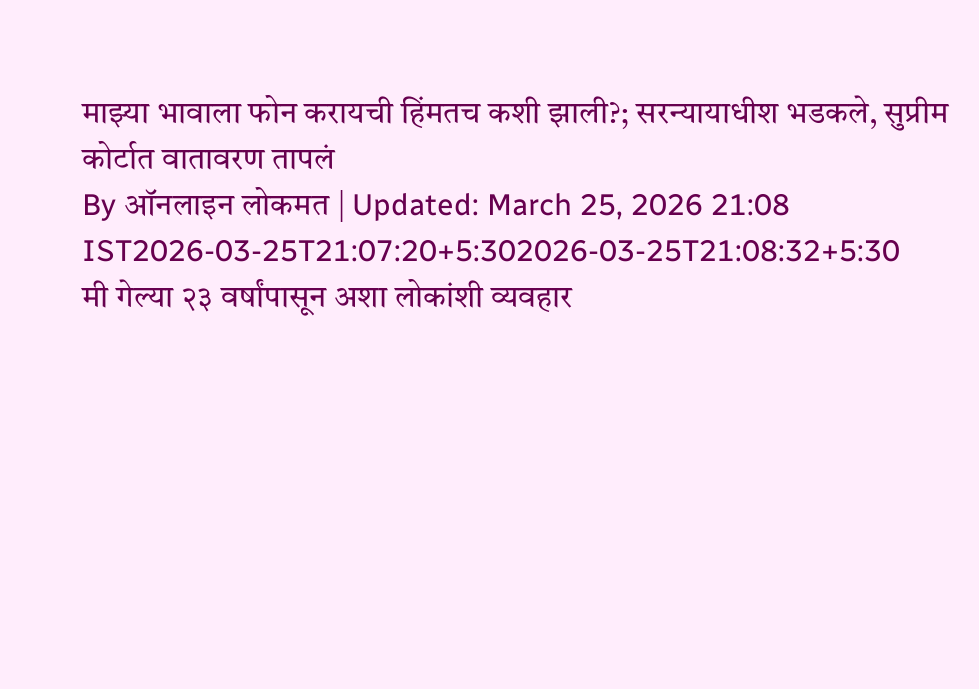माझ्या भावाला फोन करायची हिंमतच कशी झाली?; सरन्यायाधीश भडकले, सुप्रीम कोर्टात वातावरण तापलं
By ऑनलाइन लोकमत | Updated: March 25, 2026 21:08 IST2026-03-25T21:07:20+5:302026-03-25T21:08:32+5:30
मी गेल्या २३ वर्षांपासून अशा लोकांशी व्यवहार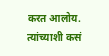करत आलोय. त्यांच्याशी कसं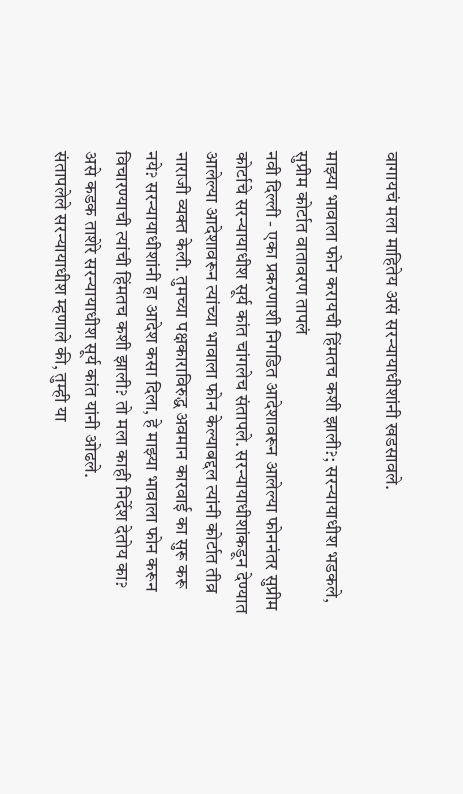वागायचं मला माहितेय असं सरन्यायाधीशांनी खडसावले.

माझ्या भावाला फोन करायची हिंमतच कशी झाली?; सरन्यायाधीश भडकले, सुप्रीम कोर्टात वातावरण तापलं
नवी दिल्ली - एका प्रकरणाशी निगडित आदेशावरून आलेल्या फोननंतर सुप्रीम कोर्टाचे सरन्यायाधीश सूर्य कांत चांगलेच संतापले. सरन्यायाधीशांकडून देण्यात आलेल्या आदेशावरून त्यांच्या भावाला फोन केल्याबद्दल त्यांनी कोर्टात तीव्र नाराजी व्यक्त केली. तुमच्या पक्षकाराविरुद्ध अवमान कारवाई का सुरू करू नये? सरन्यायाधीशांनी हा आदेश कसा दिला, हे माझ्या भावाला फोन करून विचारण्याची त्यांची हिंमतच कशी झाली? तो मला काही निर्देश देतोय का? असे कडक ताशेरे सरन्यायाधीश सूर्य कांत यांनी ओढले.
संतापलेले सरन्यायाधीश म्हणाले की, तुम्ही या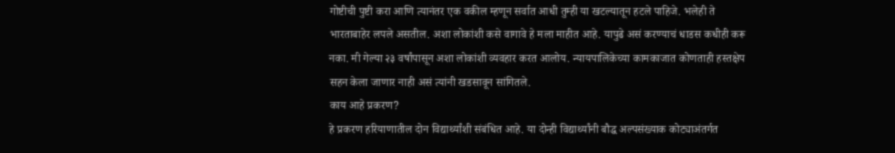गोष्टीची पुष्टी करा आणि त्यानंतर एक वकील म्हणून सर्वात आधी तुम्ही या खटल्यातून हटले पाहिजे. भलेही ते भारताबाहेर लपले असतील. अशा लोकांशी कसे वागावे हे मला माहीत आहे. यापुढे असं करण्याचं धाडस कधीही करू नका. मी गेल्या २३ वर्षांपासून अशा लोकांशी व्यवहार करत आलोय. न्यायपालिकेच्या कामकाजात कोणताही हस्तक्षेप सहन केला जाणार नाही असं त्यांनी खडसावून सांगितले.
काय आहे प्रकरण?
हे प्रकरण हरियाणातील दोन विद्यार्थ्यांशी संबंधित आहे. या दोन्ही विद्यार्थ्यांनी बौद्ध अल्पसंख्याक कोट्याअंतर्गत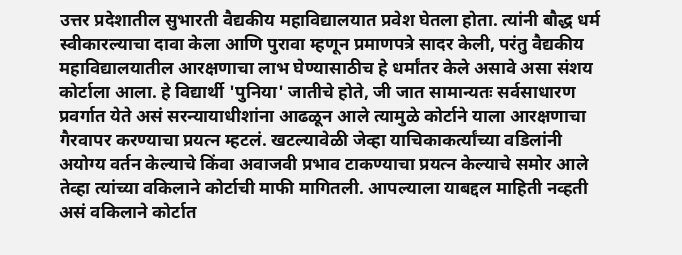उत्तर प्रदेशातील सुभारती वैद्यकीय महाविद्यालयात प्रवेश घेतला होता. त्यांनी बौद्ध धर्म स्वीकारल्याचा दावा केला आणि पुरावा म्हणून प्रमाणपत्रे सादर केली, परंतु वैद्यकीय महाविद्यालयातील आरक्षणाचा लाभ घेण्यासाठीच हे धर्मांतर केले असावे असा संशय कोर्टाला आला. हे विद्यार्थी 'पुनिया' जातीचे होते, जी जात सामान्यतः सर्वसाधारण प्रवर्गात येते असं सरन्यायाधीशांना आढळून आले त्यामुळे कोर्टाने याला आरक्षणाचा गैरवापर करण्याचा प्रयत्न म्हटलं. खटल्यावेळी जेव्हा याचिकाकर्त्यांच्या वडिलांनी अयोग्य वर्तन केल्याचे किंवा अवाजवी प्रभाव टाकण्याचा प्रयत्न केल्याचे समोर आले तेव्हा त्यांच्या वकिलाने कोर्टाची माफी मागितली. आपल्याला याबद्दल माहिती नव्हती असं वकिलाने कोर्टात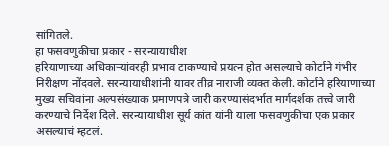सांगितले.
हा फसवणुकीचा प्रकार - सरन्यायाधीश
हरियाणाच्या अधिकाऱ्यांवरही प्रभाव टाकण्याचे प्रयत्न होत असल्याचे कोर्टाने गंभीर निरीक्षण नोंदवले. सरन्यायाधीशांनी यावर तीव्र नाराजी व्यक्त केली. कोर्टाने हरियाणाच्या मुख्य सचिवांना अल्पसंख्याक प्रमाणपत्रे जारी करण्यासंदर्भात मार्गदर्शक तत्त्वे जारी करण्याचे निर्देश दिले. सरन्यायाधीश सूर्य कांत यांनी याला फसवणुकीचा एक प्रकार असल्याचं म्हटलं.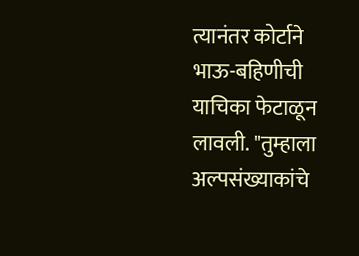त्यानंतर कोर्टाने भाऊ-बहिणीची याचिका फेटाळून लावली. "तुम्हाला अल्पसंख्याकांचे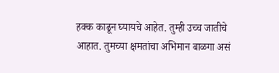हक्क काढून घ्यायचे आहेत. तुम्ही उच्च जातीचे आहात. तुमच्या क्षमतांचा अभिमान बाळगा असं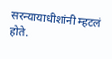सरन्यायाधीशांनी म्हटलं होते.